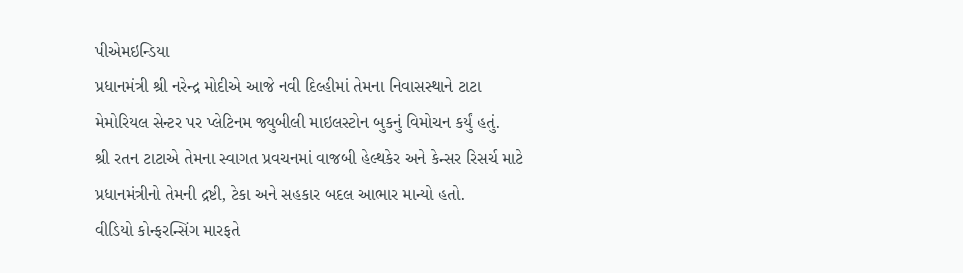પીએમઇન્ડિયા
પ્રધાનમંત્રી શ્રી નરેન્દ્ર મોદીએ આજે નવી દિલ્હીમાં તેમના નિવાસસ્થાને ટાટા મેમોરિયલ સેન્ટર પર પ્લેટિનમ જ્યુબીલી માઇલસ્ટોન બુકનું વિમોચન કર્યું હતું.
શ્રી રતન ટાટાએ તેમના સ્વાગત પ્રવચનમાં વાજબી હેલ્થકેર અને કેન્સર રિસર્ચ માટે પ્રધાનમંત્રીનો તેમની દ્રષ્ટી, ટેકા અને સહકાર બદલ આભાર માન્યો હતો.
વીડિયો કોન્ફરન્સિંગ મારફતે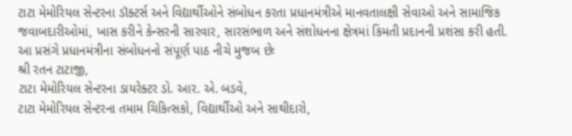ટાટા મેમોરિયલ સેન્ટરના ડૉક્ટર્સ અને વિદ્યાર્થીઓને સંબોધન કરતા પ્રધાનમંત્રીએ માનવતાલક્ષી સેવાઓ અને સામાજિક જવાબદારીઓમાં, ખાસ કરીને કેન્સરની સારવાર, સારસંભાળ અને સંશોધનના ક્ષેત્રમાં કિંમતી પ્રદાનની પ્રશંસા કરી હતી.
આ પ્રસંગે પ્રધાનમંત્રીના સંબોધનનો સંપૂર્ણ પાઠ નીચે મુજબ છેઃ
શ્રી રતન ટાટાજી,
ટાટા મેમોરિયલ સેન્ટરના ડાયરેક્ટર ડો. આર. એ. બડવે,
ટાટા મેમોરિયલ સેન્ટરના તમામ ચિકિત્સકો, વિદ્યાર્થીઓ અને સાથીદારો,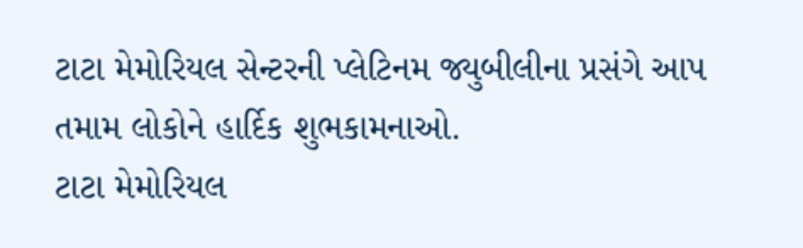ટાટા મેમોરિયલ સેન્ટરની પ્લેટિનમ જ્યુબીલીના પ્રસંગે આપ તમામ લોકોને હાર્દિક શુભકામનાઓ.
ટાટા મેમોરિયલ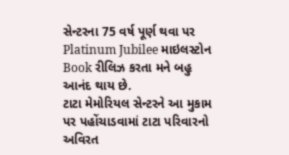સેન્ટરના 75 વર્ષ પૂર્ણ થવા પર Platinum Jubilee માઇલસ્ટોન Book રીલિઝ કરતા મને બહુ આનંદ થાય છે.
ટાટા મેમોરિયલ સેન્ટરને આ મુકામ પર પહોંચાડવામાં ટાટા પરિવારનો અવિરત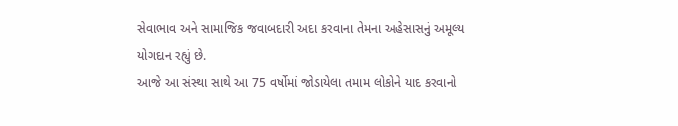સેવાભાવ અને સામાજિક જવાબદારી અદા કરવાના તેમના અહેસાસનું અમૂલ્ય યોગદાન રહ્યું છે.
આજે આ સંસ્થા સાથે આ 75 વર્ષોમાં જોડાયેલા તમામ લોકોને યાદ કરવાનો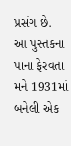પ્રસંગ છે.
આ પુસ્તકના પાના ફેરવતા મને 1931માં બનેલી એક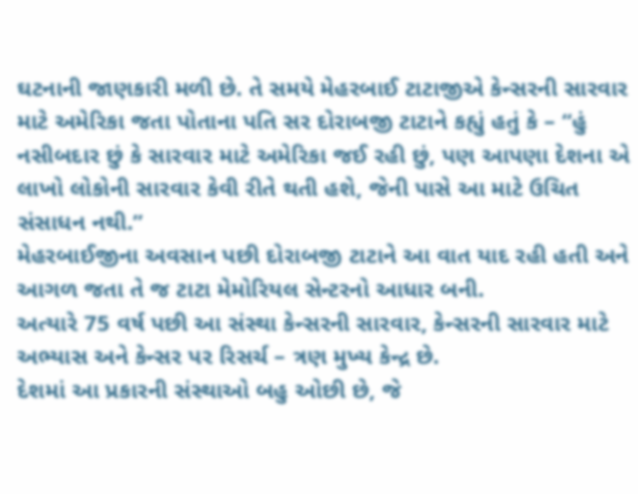ઘટનાની જાણકારી મળી છે. તે સમયે મેહરબાઈ ટાટાજીએ કેન્સરની સારવાર માટે અમેરિકા જતા પોતાના પતિ સર દોરાબજી ટાટાને કહ્યું હતું કે – “હું નસીબદાર છું કે સારવાર માટે અમેરિકા જઈ રહી છું, પણ આપણા દેશના એ લાખો લોકોની સારવાર કેવી રીતે થતી હશે, જેની પાસે આ માટે ઉચિત સંસાધન નથી.”
મેહરબાઈજીના અવસાન પછી દોરાબજી ટાટાને આ વાત યાદ રહી હતી અને આગળ જતા તે જ ટાટા મેમોરિયલ સેન્ટરનો આધાર બની.
અત્યારે 75 વર્ષ પછી આ સંસ્થા કેન્સરની સારવાર, કેન્સરની સારવાર માટે અભ્યાસ અને કેન્સર પર રિસર્ચ – ત્રણ મુખ્ય કેન્દ્ર છે.
દેશમાં આ પ્રકારની સંસ્થાઓ બહુ ઓછી છે, જે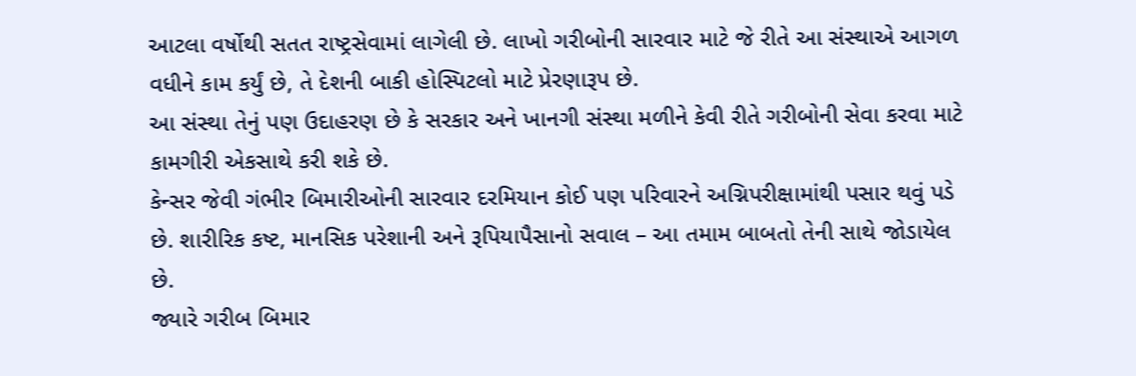આટલા વર્ષોથી સતત રાષ્ટ્રસેવામાં લાગેલી છે. લાખો ગરીબોની સારવાર માટે જે રીતે આ સંસ્થાએ આગળ વધીને કામ કર્યું છે, તે દેશની બાકી હોસ્પિટલો માટે પ્રેરણારૂપ છે.
આ સંસ્થા તેનું પણ ઉદાહરણ છે કે સરકાર અને ખાનગી સંસ્થા મળીને કેવી રીતે ગરીબોની સેવા કરવા માટે કામગીરી એકસાથે કરી શકે છે.
કેન્સર જેવી ગંભીર બિમારીઓની સારવાર દરમિયાન કોઈ પણ પરિવારને અગ્નિપરીક્ષામાંથી પસાર થવું પડે છે. શારીરિક કષ્ટ, માનસિક પરેશાની અને રૂપિયાપૈસાનો સવાલ – આ તમામ બાબતો તેની સાથે જોડાયેલ છે.
જ્યારે ગરીબ બિમાર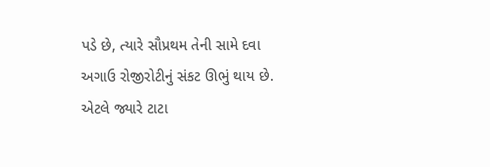પડે છે, ત્યારે સૌપ્રથમ તેની સામે દવા અગાઉ રોજીરોટીનું સંકટ ઊભું થાય છે.
એટલે જ્યારે ટાટા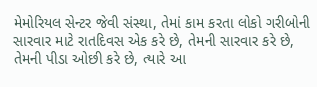મેમોરિયલ સેન્ટર જેવી સંસ્થા, તેમાં કામ કરતા લોકો ગરીબોની સારવાર માટે રાતદિવસ એક કરે છે, તેમની સારવાર કરે છે, તેમની પીડા ઓછી કરે છે, ત્યારે આ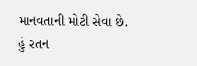માનવતાની મોટી સેવા છે.
હું રતન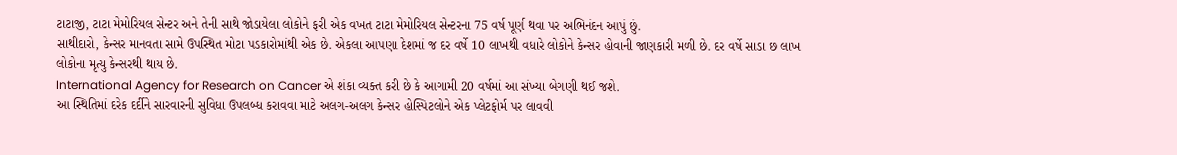ટાટાજી, ટાટા મેમોરિયલ સેન્ટર અને તેની સાથે જોડાયેલા લોકોને ફરી એક વખત ટાટા મેમોરિયલ સેન્ટરના 75 વર્ષ પૂર્ણ થવા પર અભિનંદન આપું છું.
સાથીદારો, કેન્સર માનવતા સામે ઉપસ્થિત મોટા પડકારોમાંથી એક છે. એકલા આપણા દેશમાં જ દર વર્ષે 10 લાખથી વધારે લોકોને કેન્સર હોવાની જાણકારી મળી છે. દર વર્ષે સાડા છ લાખ લોકોના મૃત્યુ કેન્સરથી થાય છે.
International Agency for Research on Cancer એ શંકા વ્યક્ત કરી છે કે આગામી 20 વર્ષમાં આ સંખ્યા બેગણી થઈ જશે.
આ સ્થિતિમાં દરેક દર્દીને સારવારની સુવિધા ઉપલબ્ધ કરાવવા માટે અલગ-અલગ કેન્સર હોસ્પિટલોને એક પ્લેટફોર્મ પર લાવવી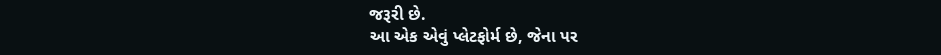જરૂરી છે.
આ એક એવું પ્લેટફોર્મ છે, જેના પર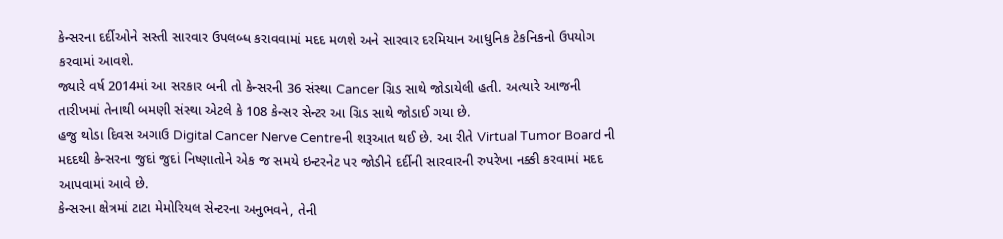કેન્સરના દર્દીઓને સસ્તી સારવાર ઉપલબ્ધ કરાવવામાં મદદ મળશે અને સારવાર દરમિયાન આધુનિક ટેકનિકનો ઉપયોગ કરવામાં આવશે.
જ્યારે વર્ષ 2014માં આ સરકાર બની તો કેન્સરની 36 સંસ્થા Cancer ગ્રિડ સાથે જોડાયેલી હતી. અત્યારે આજની તારીખમાં તેનાથી બમણી સંસ્થા એટલે કે 108 કેન્સર સેન્ટર આ ગ્રિડ સાથે જોડાઈ ગયા છે.
હજુ થોડા દિવસ અગાઉ Digital Cancer Nerve Centreની શરૂઆત થઈ છે. આ રીતે Virtual Tumor Board ની મદદથી કેન્સરના જુદાં જુદાં નિષ્ણાતોને એક જ સમયે ઇન્ટરનેટ પર જોડીને દર્દીની સારવારની રુપરેખા નક્કી કરવામાં મદદ આપવામાં આવે છે.
કેન્સરના ક્ષેત્રમાં ટાટા મેમોરિયલ સેન્ટરના અનુભવને, તેની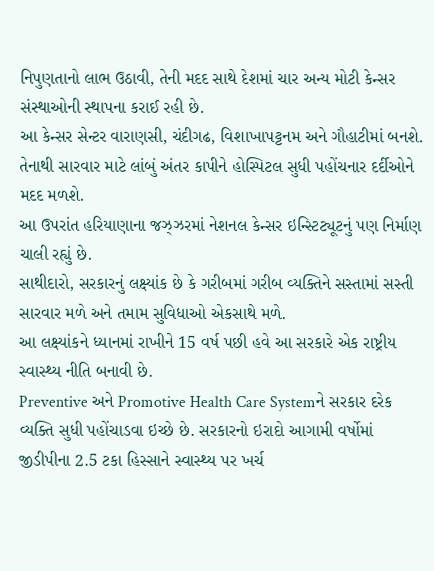નિપુણતાનો લાભ ઉઠાવી, તેની મદદ સાથે દેશમાં ચાર અન્ય મોટી કેન્સર સંસ્થાઓની સ્થાપના કરાઈ રહી છે.
આ કેન્સર સેન્ટર વારાણસી, ચંદીગઢ, વિશાખાપટ્ટનમ અને ગૌહાટીમાં બનશે. તેનાથી સારવાર માટે લાંબું અંતર કાપીને હોસ્પિટલ સુધી પહોંચનાર દર્દીઓને મદદ મળશે.
આ ઉપરાંત હરિયાણાના જઝ્ઝરમાં નેશનલ કેન્સર ઇન્સ્ટિટ્યૂટનું પણ નિર્માણ ચાલી રહ્યું છે.
સાથીદારો, સરકારનું લક્ષ્યાંક છે કે ગરીબમાં ગરીબ વ્યક્તિને સસ્તામાં સસ્તી સારવાર મળે અને તમામ સુવિધાઓ એકસાથે મળે.
આ લક્ષ્યાંકને ધ્યાનમાં રાખીને 15 વર્ષ પછી હવે આ સરકારે એક રાષ્ટ્રીય સ્વાસ્થ્ય નીતિ બનાવી છે.
Preventive અને Promotive Health Care Systemને સરકાર દરેક વ્યક્તિ સુધી પહોંચાડવા ઇચ્છે છે. સરકારનો ઇરાદો આગામી વર્ષોમાં જીડીપીના 2.5 ટકા હિસ્સાને સ્વાસ્થ્ય પર ખર્ચ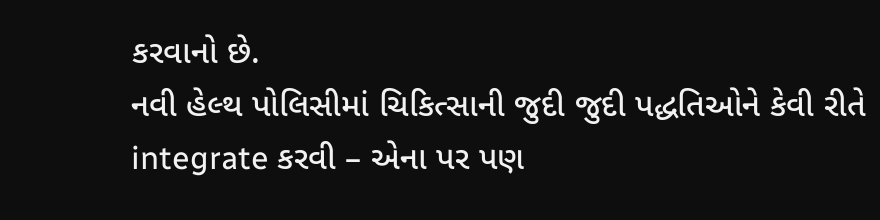કરવાનો છે.
નવી હેલ્થ પોલિસીમાં ચિકિત્સાની જુદી જુદી પદ્ધતિઓને કેવી રીતે integrate કરવી – એના પર પણ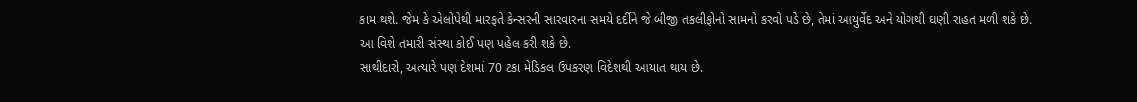કામ થશે. જેમ કે એલોપેથી મારફતે કેન્સરની સારવારના સમયે દર્દીને જે બીજી તકલીફોનો સામનો કરવો પડે છે, તેમાં આયુર્વેદ અને યોગથી ઘણી રાહત મળી શકે છે.
આ વિશે તમારી સંસ્થા કોઈ પણ પહેલ કરી શકે છે.
સાથીદારો, અત્યારે પણ દેશમાં 70 ટકા મેડિકલ ઉપકરણ વિદેશથી આયાત થાય છે.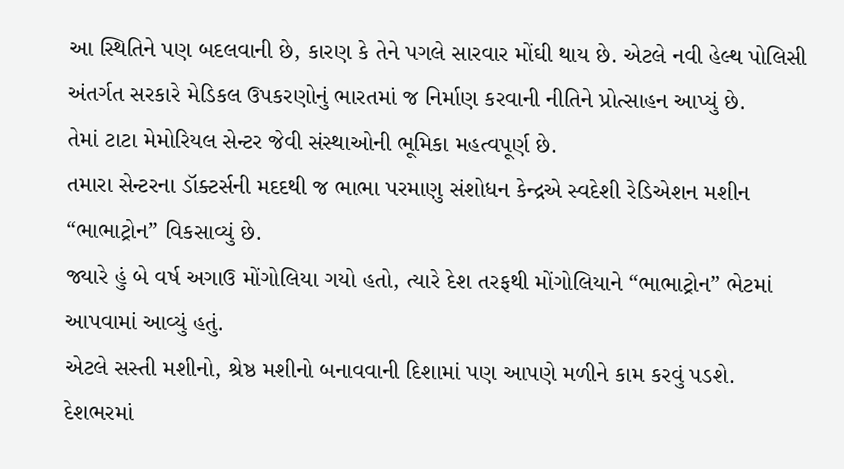આ સ્થિતિને પણ બદલવાની છે, કારણ કે તેને પગલે સારવાર મોંઘી થાય છે. એટલે નવી હેલ્થ પોલિસી અંતર્ગત સરકારે મેડિકલ ઉપકરણોનું ભારતમાં જ નિર્માણ કરવાની નીતિને પ્રોત્સાહન આપ્યું છે.
તેમાં ટાટા મેમોરિયલ સેન્ટર જેવી સંસ્થાઓની ભૂમિકા મહત્વપૂર્ણ છે.
તમારા સેન્ટરના ડૉક્ટર્સની મદદથી જ ભાભા પરમાણુ સંશોધન કેન્દ્રએ સ્વદેશી રેડિએશન મશીન “ભાભાટ્રોન” વિકસાવ્યું છે.
જ્યારે હું બે વર્ષ અગાઉ મોંગોલિયા ગયો હતો, ત્યારે દેશ તરફથી મોંગોલિયાને “ભાભાટ્રોન” ભેટમાં આપવામાં આવ્યું હતું.
એટલે સસ્તી મશીનો, શ્રેષ્ઠ મશીનો બનાવવાની દિશામાં પણ આપણે મળીને કામ કરવું પડશે.
દેશભરમાં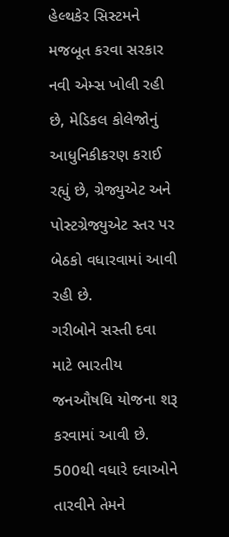હેલ્થકેર સિસ્ટમને મજબૂત કરવા સરકાર નવી એમ્સ ખોલી રહી છે, મેડિકલ કોલેજોનું આધુનિકીકરણ કરાઈ રહ્યું છે, ગ્રેજ્યુએટ અને પોસ્ટગ્રેજ્યુએટ સ્તર પર બેઠકો વધારવામાં આવી રહી છે.
ગરીબોને સસ્તી દવા માટે ભારતીય જનઔષધિ યોજના શરૂ કરવામાં આવી છે. 500થી વધારે દવાઓને તારવીને તેમને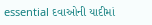essential દવાઓની યાદીમાં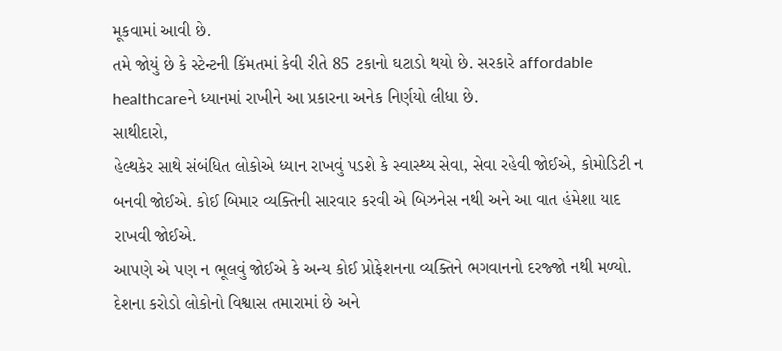મૂકવામાં આવી છે.
તમે જોયું છે કે સ્ટેન્ટની કિંમતમાં કેવી રીતે 85 ટકાનો ઘટાડો થયો છે. સરકારે affordable healthcareને ધ્યાનમાં રાખીને આ પ્રકારના અનેક નિર્ણયો લીધા છે.
સાથીદારો,
હેલ્થકેર સાથે સંબંધિત લોકોએ ધ્યાન રાખવું પડશે કે સ્વાસ્થ્ય સેવા, સેવા રહેવી જોઈએ, કોમોડિટી ન બનવી જોઈએ. કોઈ બિમાર વ્યક્તિની સારવાર કરવી એ બિઝનેસ નથી અને આ વાત હંમેશા યાદ રાખવી જોઈએ.
આપણે એ પણ ન ભૂલવું જોઈએ કે અન્ય કોઈ પ્રોફેશનના વ્યક્તિને ભગવાનનો દરજ્જો નથી મળ્યો. દેશના કરોડો લોકોનો વિશ્વાસ તમારામાં છે અને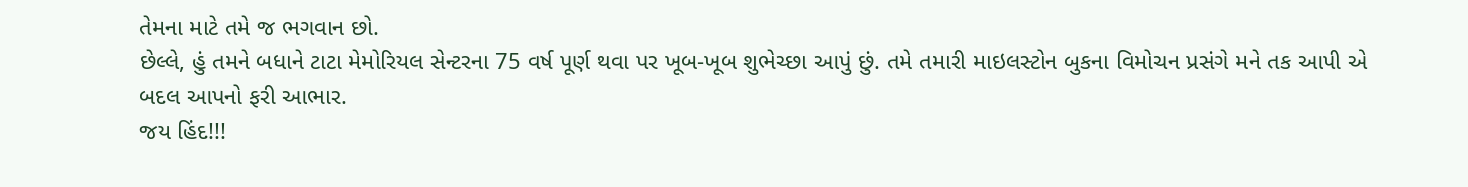તેમના માટે તમે જ ભગવાન છો.
છેલ્લે, હું તમને બધાને ટાટા મેમોરિયલ સેન્ટરના 75 વર્ષ પૂર્ણ થવા પર ખૂબ-ખૂબ શુભેચ્છા આપું છું. તમે તમારી માઇલસ્ટોન બુકના વિમોચન પ્રસંગે મને તક આપી એ બદલ આપનો ફરી આભાર.
જય હિંદ!!!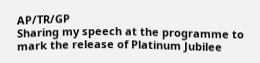AP/TR/GP
Sharing my speech at the programme to mark the release of Platinum Jubilee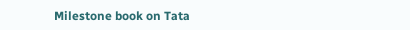Milestone book on Tata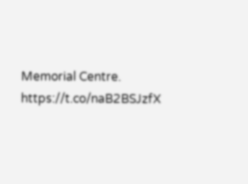Memorial Centre. https://t.co/naB2BSJzfX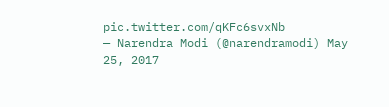pic.twitter.com/qKFc6svxNb
— Narendra Modi (@narendramodi) May 25, 2017